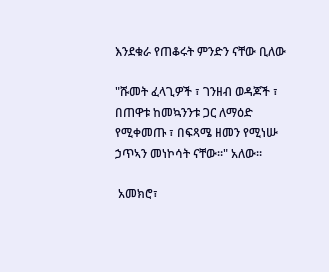እንደቁራ የጠቆሩት ምንድን ናቸው ቢለው

"ሹመት ፈላጊዎች ፣ ገንዘብ ወዳጆች ፣ በጠዋቱ ከመኳንንቱ ጋር ለማዕድ የሚቀመጡ ፣ በፍጻሜ ዘመን የሚነሡ ኃጥኣን መነኮሳት ናቸው።" አለው።

 አመክሮ፣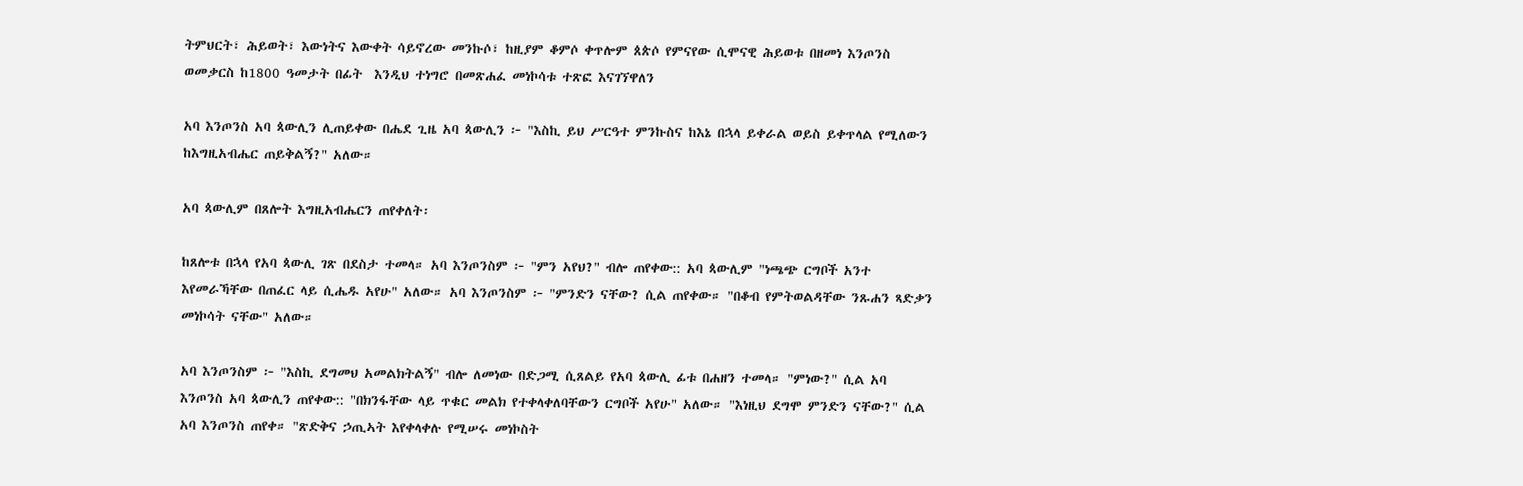ትምህርት፣ ሕይወት፣ እውነትና እውቀት ሳይኖረው መንኩሶ፣ ከዚያም ቆምሶ ቀጥሎም ጰጵሶ የምናየው ሲሞናዊ ሕይወቱ በዘመነ እንጦንስ ወመቃርስ ከ1800 ዓመታት በፊት  እንዲህ ተነግሮ በመጽሐፈ መነኮሳቱ ተጽፎ እናገኘዋለን

አባ እንጦንስ አባ ጳውሊን ሊጠይቀው በሔደ ጊዜ አባ ጳውሊን ፦ "እስኪ ይህ ሥርዓተ ምንኩስና ከእኔ በኋላ ይቀራል ወይስ ይቀጥላል የሚለውን ከእግዚአብሔር ጠይቅልኝ?" አለው።

አባ ጳውሊም በጸሎት እግዚአብሔርን ጠየቀለት፡

ከጸሎቱ በኋላ የአባ ጳውሊ ገጽ በደስታ ተመላ። አባ እንጦንስም ፦ "ምን አየህ?" ብሎ ጠየቀው:: አባ ጳውሊም "ነጫጭ ርግቦች አንተ እየመራኻቸው በጠፈር ላይ ሲሔዱ አየሁ" አለው። አባ እንጦንስም ፦ "ምንድን ናቸው? ሲል ጠየቀው። "በቆብ የምትወልዳቸው ንጹሐን ጻድቃን መነኮሳት ናቸው" አለው።

አባ እንጦንስም ፦ "እስኪ ደግመህ አመልክትልኝ" ብሎ ለመነው በድጋሚ ሲጸልይ የአባ ጳውሊ ፊቱ በሐዘን ተመላ። "ምነው?" ሲል አባ እንጦንስ አባ ጳውሊን ጠየቀው:: "በክንፋቸው ላይ ጥቁር መልክ የተቀላቀለባቸውን ርግቦች አየሁ" አለው። "እነዚህ ደግሞ ምንድን ናቸው?" ሲል አባ እንጦንስ ጠየቀ። "ጽድቅና ኃጢኣት እየቀላቀሉ የሚሠሩ መነኮስት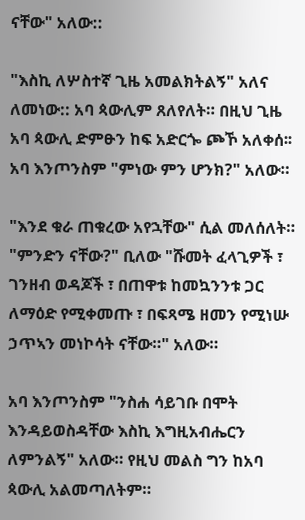ናቸው" አለው::

"እስኪ ለሦስተኛ ጊዜ አመልክትልኝ" አለና ለመነው:: አባ ጳውሊም ጸለየለት። በዚህ ጊዜ አባ ጳውሊ ድምፁን ከፍ አድርጐ ጮኾ አለቀሰ፡፡ አባ እንጦንስም "ምነው ምን ሆንክ?" አለው።

"እንደ ቁራ ጠቁረው አየኋቸው" ሲል መለሰለት። "ምንድን ናቸው?" ቢለው "ሹመት ፈላጊዎች ፣ ገንዘብ ወዳጆች ፣ በጠዋቱ ከመኳንንቱ ጋር ለማዕድ የሚቀመጡ ፣ በፍጻሜ ዘመን የሚነሡ ኃጥኣን መነኮሳት ናቸው።" አለው።

አባ እንጦንስም "ንስሐ ሳይገቡ በሞት እንዳይወስዳቸው እስኪ እግዚአብሔርን ለምንልኝ" አለው። የዚህ መልስ ግን ከአባ ጳውሊ አልመጣለትም።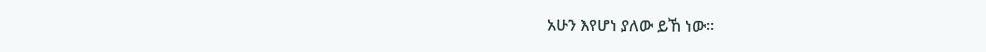አሁን እየሆነ ያለው ይኸ ነው።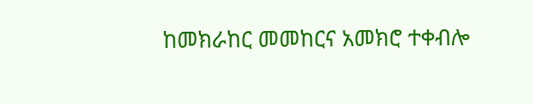ከመክራከር መመከርና አመክሮ ተቀብሎ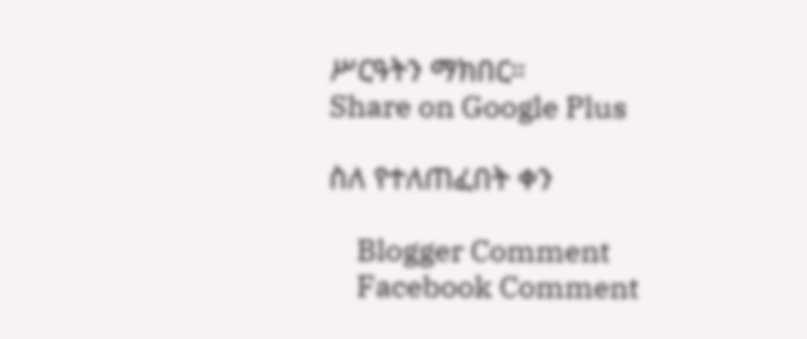ሥርዓትን ማክበር።
Share on Google Plus

ስለ የተለጠፈበት ቀን

    Blogger Comment
    Facebook Comment